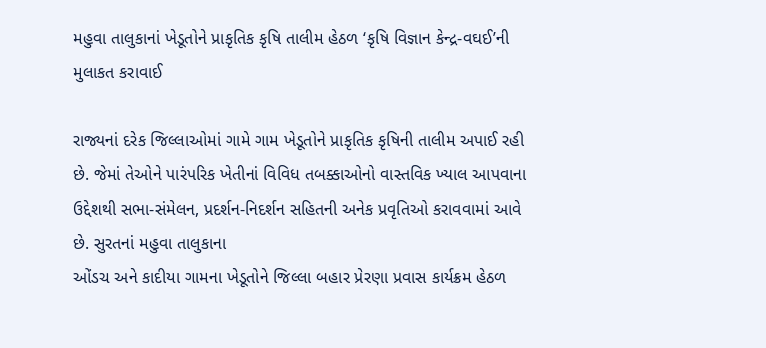મહુવા તાલુકાનાં ખેડૂતોને પ્રાકૃતિક કૃષિ તાલીમ હેઠળ ‘કૃષિ વિજ્ઞાન કેન્દ્ર-વઘઈ’ની મુલાકત કરાવાઈ

રાજ્યનાં દરેક જિલ્લાઓમાં ગામે ગામ ખેડૂતોને પ્રાકૃતિક કૃષિની તાલીમ અપાઈ રહી છે. જેમાં તેઓને પારંપરિક ખેતીનાં વિવિધ તબક્કાઓનો વાસ્તવિક ખ્યાલ આપવાના ઉદ્દેશથી સભા-સંમેલન, પ્રદર્શન-નિદર્શન સહિતની અનેક પ્રવૃતિઓ કરાવવામાં આવે છે. સુરતનાં મહુવા તાલુકાના
ઓંડચ અને કાદીયા ગામના ખેડૂતોને જિલ્લા બહાર પ્રેરણા પ્રવાસ કાર્યક્રમ હેઠળ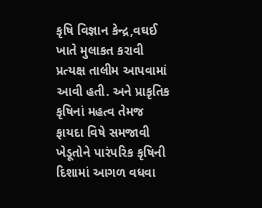કૃષિ વિજ્ઞાન કેન્દ્ર,વઘઈ ખાતે મુલાકત કરાવી પ્રત્યક્ષ તાલીમ આપવામાં આવી હતી. અને પ્રાકૃતિક કૃષિનાં મહત્વ તેમજ ફાયદા વિષે સમજાવી ખેડૂતોને પારંપરિક કૃષિની દિશામાં આગળ વધવા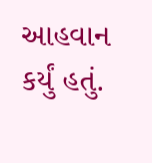આહવાન કર્યું હતું.